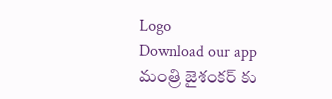Logo
Download our app
మంత్రి జైశంకర్ కు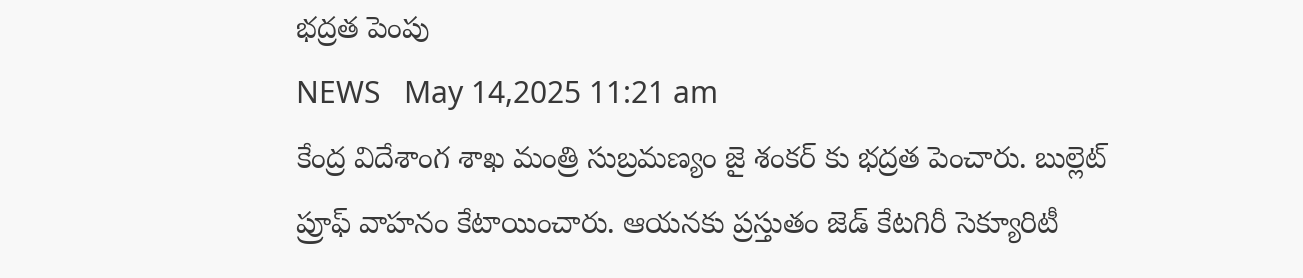భద్రత పెంపు
NEWS   May 14,2025 11:21 am
కేంద్ర విదేశాంగ శాఖ మంత్రి సుబ్ర‌మ‌ణ్యం జై శంక‌ర్ కు భ‌ద్ర‌త పెంచారు. బుల్లెట్ ప్రూఫ్ వాహ‌నం కేటాయించారు. ఆయ‌న‌కు ప్ర‌స్తుతం జెడ్ కేట‌గిరీ సెక్యూరిటీ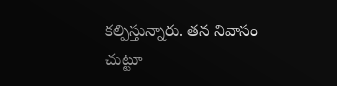క‌ల్పిస్తున్నారు. త‌న నివాసం చుట్టూ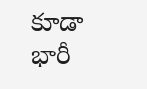కూడా భారీ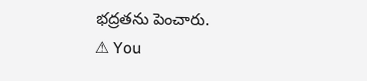భ‌ద్ర‌త‌ను పెంచారు.
⚠ You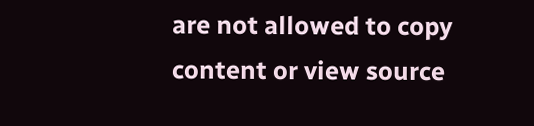are not allowed to copy content or view source